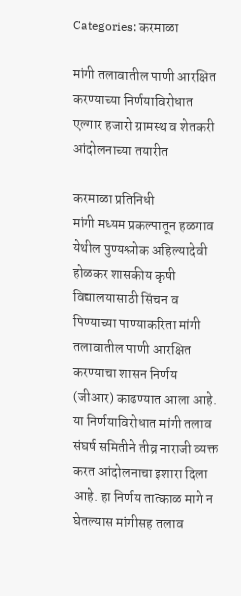Categories: करमाळा

मांगी तलावातील पाणी आरक्षित करण्याच्या निर्णयाविरोधात एल्गार हजारो ग्रामस्थ व शेतकरी आंदोलनाच्या तयारीत

करमाळा प्रतिनिधी
मांगी मध्यम प्रकल्पातून हळगाव येथील पुण्यश्लोक अहिल्यादेवी होळकर शासकीय कृषी विद्यालयासाठी सिंचन व पिण्याच्या पाण्याकरिता मांगी तलावातील पाणी आरक्षित करण्याचा शासन निर्णय (जीआर) काढण्यात आला आहे. या निर्णयाविरोधात मांगी तलाव संघर्ष समितीने तीव्र नाराजी व्यक्त करत आंदोलनाचा इशारा दिला आहे. हा निर्णय तात्काळ मागे न घेतल्यास मांगीसह तलाव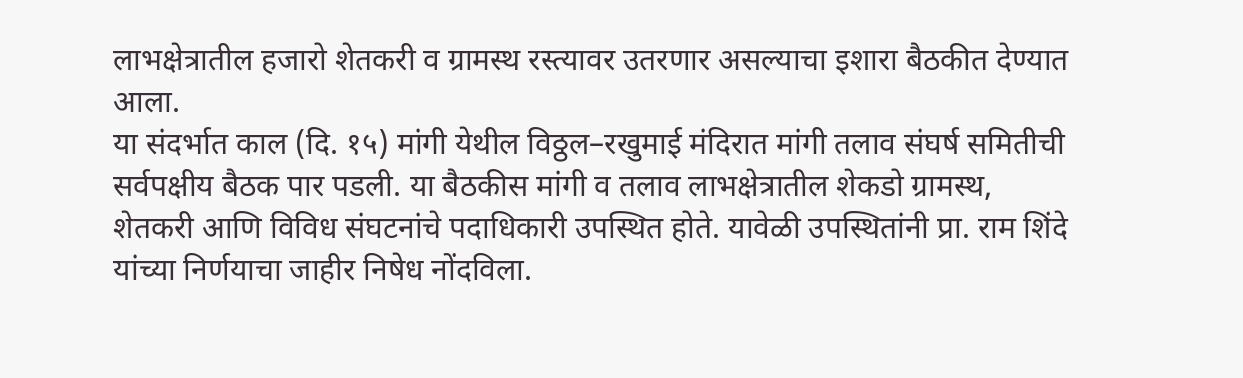लाभक्षेत्रातील हजारो शेतकरी व ग्रामस्थ रस्त्यावर उतरणार असल्याचा इशारा बैठकीत देण्यात आला.
या संदर्भात काल (दि. १५) मांगी येथील विठ्ठल–रखुमाई मंदिरात मांगी तलाव संघर्ष समितीची सर्वपक्षीय बैठक पार पडली. या बैठकीस मांगी व तलाव लाभक्षेत्रातील शेकडो ग्रामस्थ, शेतकरी आणि विविध संघटनांचे पदाधिकारी उपस्थित होते. यावेळी उपस्थितांनी प्रा. राम शिंदे यांच्या निर्णयाचा जाहीर निषेध नोंदविला.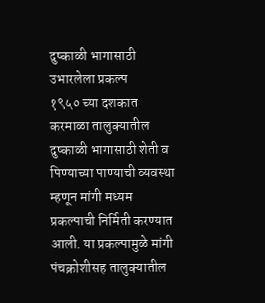दुष्काळी भागासाठी उभारलेला प्रकल्प
१९५० च्या दशकात करमाळा तालुक्यातील दुष्काळी भागासाठी शेती व पिण्याच्या पाण्याची व्यवस्था म्हणून मांगी मध्यम प्रकल्पाची निर्मिती करण्यात आली. या प्रकल्पामुळे मांगी पंचक्रोशीसह तालुक्यातील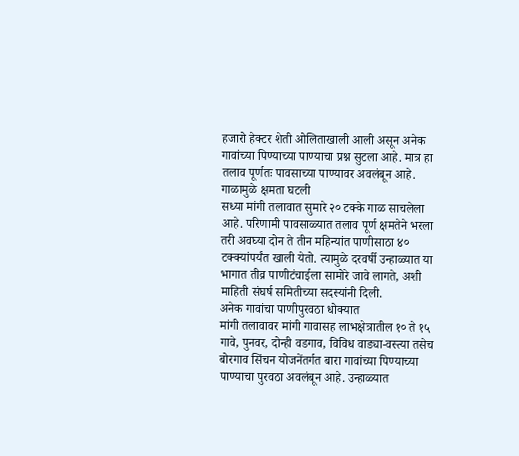हजारो हेक्टर शेती ओलिताखाली आली असून अनेक गावांच्या पिण्याच्या पाण्याचा प्रश्न सुटला आहे. मात्र हा तलाव पूर्णतः पावसाच्या पाण्यावर अवलंबून आहे.
गाळामुळे क्षमता घटली
सध्या मांगी तलावात सुमारे २० टक्के गाळ साचलेला आहे. परिणामी पावसाळ्यात तलाव पूर्ण क्षमतेने भरला तरी अवघ्या दोन ते तीन महिन्यांत पाणीसाठा ४० टक्क्यांपर्यंत खाली येतो. त्यामुळे दरवर्षी उन्हाळ्यात या भागात तीव्र पाणीटंचाईला सामोरे जावे लागते, अशी माहिती संघर्ष समितीच्या सदस्यांनी दिली.
अनेक गावांचा पाणीपुरवठा धोक्यात
मांगी तलावावर मांगी गावासह लाभक्षेत्रातील १० ते १५ गावे, पुनवर, दोन्ही वडगाव, विविध वाड्या-वस्त्या तसेच बोरगाव सिंचन योजनेंतर्गत बारा गावांच्या पिण्याच्या पाण्याचा पुरवठा अवलंबून आहे. उन्हाळ्यात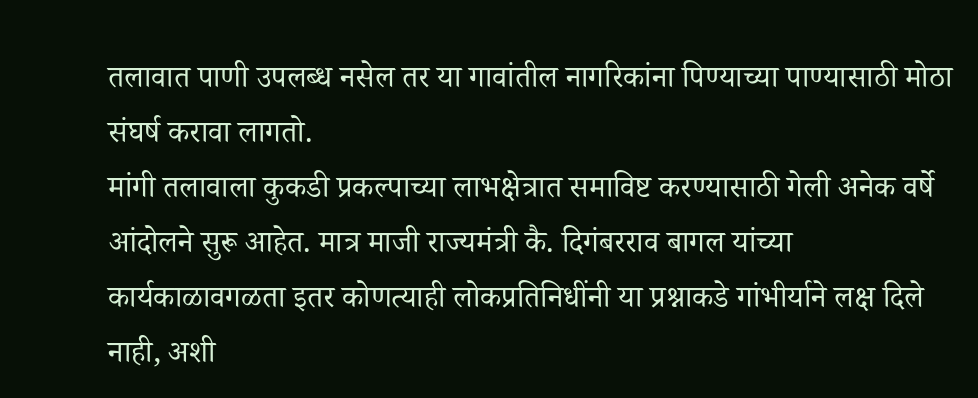तलावात पाणी उपलब्ध नसेल तर या गावांतील नागरिकांना पिण्याच्या पाण्यासाठी मोठा संघर्ष करावा लागतो.
मांगी तलावाला कुकडी प्रकल्पाच्या लाभक्षेत्रात समाविष्ट करण्यासाठी गेली अनेक वर्षे आंदोलने सुरू आहेत. मात्र माजी राज्यमंत्री कै. दिगंबरराव बागल यांच्या कार्यकाळावगळता इतर कोणत्याही लोकप्रतिनिधींनी या प्रश्नाकडे गांभीर्याने लक्ष दिले नाही, अशी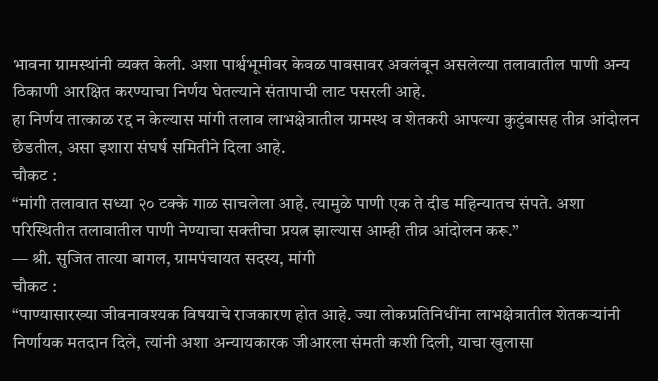भावना ग्रामस्थांनी व्यक्त केली. अशा पार्श्वभूमीवर केवळ पावसावर अवलंबून असलेल्या तलावातील पाणी अन्य ठिकाणी आरक्षित करण्याचा निर्णय घेतल्याने संतापाची लाट पसरली आहे.
हा निर्णय तात्काळ रद्द न केल्यास मांगी तलाव लाभक्षेत्रातील ग्रामस्थ व शेतकरी आपल्या कुटुंबासह तीव्र आंदोलन छेडतील, असा इशारा संघर्ष समितीने दिला आहे.
चौकट :
“मांगी तलावात सध्या २० टक्के गाळ साचलेला आहे. त्यामुळे पाणी एक ते दीड महिन्यातच संपते. अशा परिस्थितीत तलावातील पाणी नेण्याचा सक्तीचा प्रयत्न झाल्यास आम्ही तीव्र आंदोलन करू.”
— श्री. सुजित तात्या बागल, ग्रामपंचायत सदस्य, मांगी
चौकट :
“पाण्यासारख्या जीवनावश्यक विषयाचे राजकारण होत आहे. ज्या लोकप्रतिनिधींना लाभक्षेत्रातील शेतकऱ्यांनी निर्णायक मतदान दिले, त्यांनी अशा अन्यायकारक जीआरला संमती कशी दिली, याचा खुलासा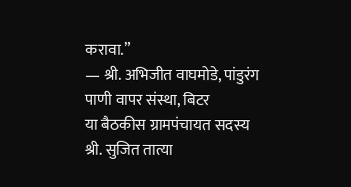करावा.”
— श्री. अभिजीत वाघमोडे, पांडुरंग पाणी वापर संस्था, बिटर
या बैठकीस ग्रामपंचायत सदस्य श्री. सुजित तात्या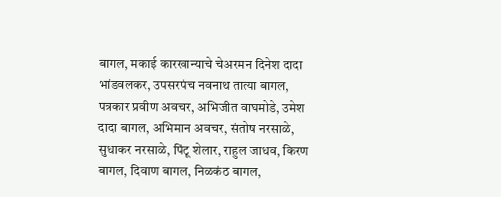बागल, मकाई कारखान्याचे चेअरमन दिनेश दादा भांडवलकर, उपसरपंच नवनाथ तात्या बागल, पत्रकार प्रवीण अवचर, अभिजीत वाघमोडे, उमेश दादा बागल, अभिमान अवचर, संतोष नरसाळे, सुधाकर नरसाळे, पिंटू शेलार, राहुल जाधव, किरण बागल, दिवाण बागल, निळकंठ बागल,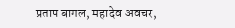प्रताप बागल, महादेव अवचर,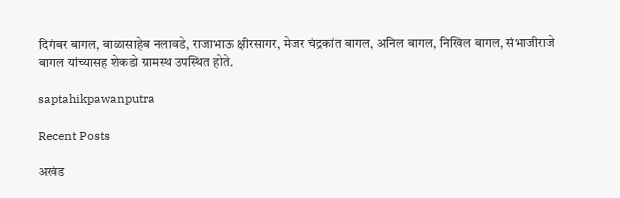दिगंबर बागल, बाळासाहेब नलावडे, राजाभाऊ क्षीरसागर, मेजर चंद्रकांत बागल, अनिल बागल, निखिल बागल, संभाजीराजे बागल यांच्यासह शेकडो ग्रामस्थ उपस्थित होते.

saptahikpawanputra

Recent Posts

अखंड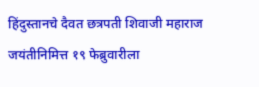हिंदुस्तानचे दैवत छत्रपती शिवाजी महाराज जयंतीनिमित्त १९ फेब्रुवारीला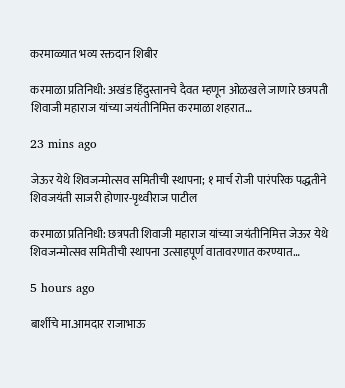करमाळ्यात भव्य रक्तदान शिबीर

करमाळा प्रतिनिधी: अखंड हिंदुस्तानचे दैवत म्हणून ओळखले जाणारे छत्रपती शिवाजी महाराज यांच्या जयंतीनिमित्त करमाळा शहरात…

23 mins ago

जेऊर येथे शिवजन्मोत्सव समितीची स्थापना; १ मार्च रोजी पारंपरिक पद्धतीने शिवजयंती साजरी होणार-पृथ्वीराज पाटील

करमाळा प्रतिनिधी: छत्रपती शिवाजी महाराज यांच्या जयंतीनिमित्त जेऊर येथे शिवजन्मोत्सव समितीची स्थापना उत्साहपूर्ण वातावरणात करण्यात…

5 hours ago

बार्शीचे मा.आमदार राजाभाऊ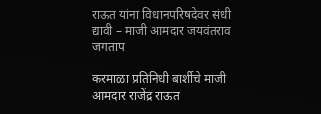राऊत यांना विधानपरिषदेवर संधी द्यावी – माजी आमदार जयवंतराव जगताप

करमाळा प्रतिनिधी बार्शीचे माजी आमदार राजेंद्र राऊत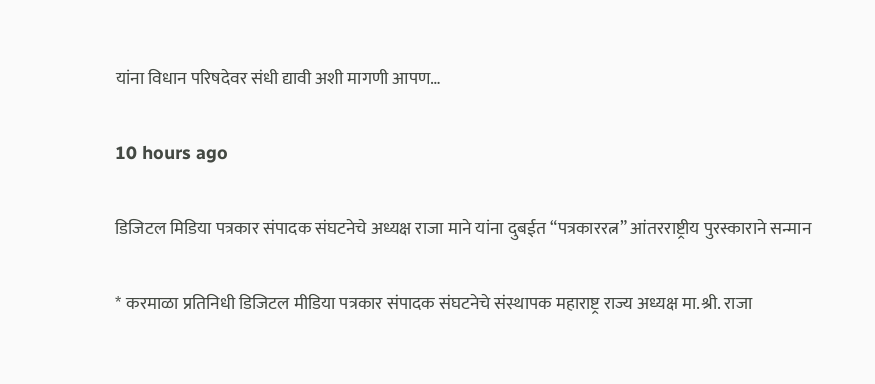यांना विधान परिषदेवर संधी द्यावी अशी मागणी आपण…

10 hours ago

डिजिटल मिडिया पत्रकार संपादक संघटनेचे अध्यक्ष राजा माने यांना दुबईत “पत्रकाररत्न” आंतरराष्ट्रीय पुरस्काराने सन्मान

* करमाळा प्रतिनिधी डिजिटल मीडिया पत्रकार संपादक संघटनेचे संस्थापक महाराष्ट्र राज्य अध्यक्ष मा.श्री. राजा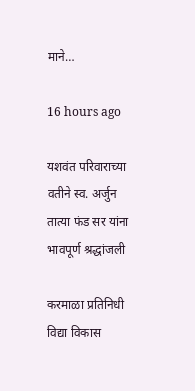माने…

16 hours ago

यशवंत परिवाराच्या वतीने स्व. अर्जुन तात्या फंड सर यांना भावपूर्ण श्रद्धांजली

करमाळा प्रतिनिधी विद्या विकास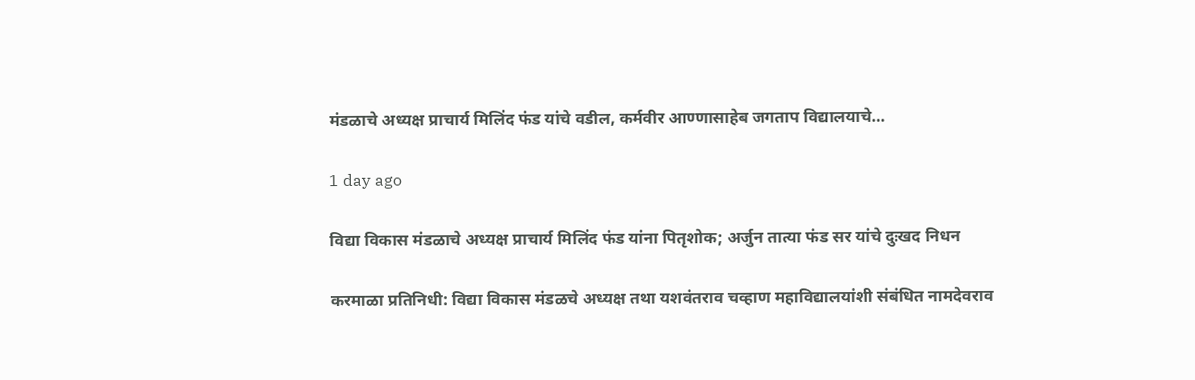मंडळाचे अध्यक्ष प्राचार्य मिलिंद फंड यांचे वडील, कर्मवीर आण्णासाहेब जगताप विद्यालयाचे…

1 day ago

विद्या विकास मंडळाचे अध्यक्ष प्राचार्य मिलिंद फंड यांना पितृशोक; अर्जुन तात्या फंड सर यांचे दुःखद निधन

करमाळा प्रतिनिधी: विद्या विकास मंडळचे अध्यक्ष तथा यशवंतराव चव्हाण महाविद्यालयांशी संबंधित नामदेवराव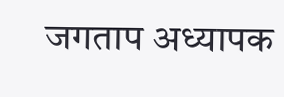जगताप अध्यापक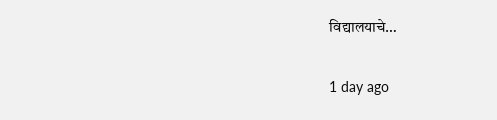विद्यालयाचे…

1 day ago